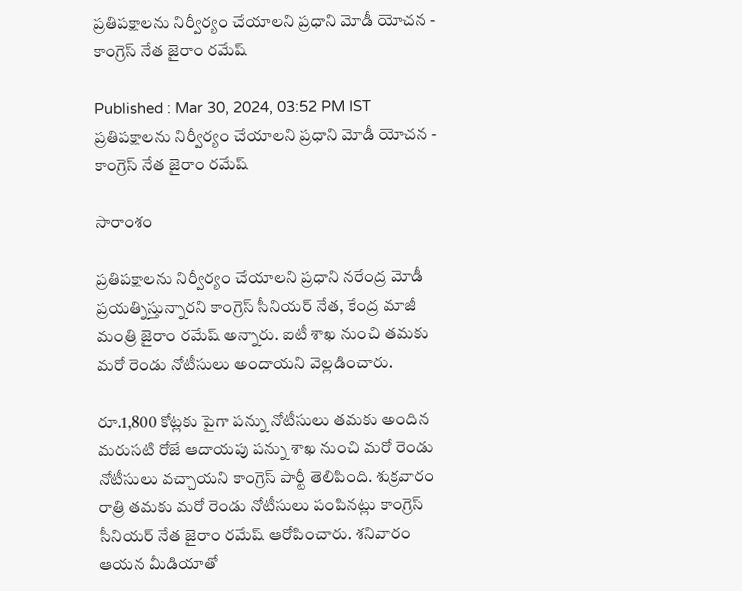ప్రతిపక్షాలను నిర్వీర్యం చేయాలని ప్రధాని మోడీ యోచన - కాంగ్రెస్ నేత జైరాం రమేష్

Published : Mar 30, 2024, 03:52 PM IST
ప్రతిపక్షాలను నిర్వీర్యం చేయాలని ప్రధాని మోడీ యోచన - కాంగ్రెస్ నేత జైరాం రమేష్

సారాంశం

ప్రతిపక్షాలను నిర్వీర్యం చేయాలని ప్రధాని నరేంద్ర మోడీ ప్రయత్నిస్తున్నారని కాంగ్రెస్ సీనియర్ నేత, కేంద్ర మాజీ మంత్రి జైరాం రమేష్ అన్నారు. ఐటీ శాఖ నుంచి తమకు మరో రెండు నోటీసులు అందాయని వెల్లడించారు.

రూ.1,800 కోట్లకు పైగా పన్ను నోటీసులు తమకు అందిన మరుసటి రోజే ఆదాయపు పన్ను శాఖ నుంచి మరో రెండు నోటీసులు వచ్చాయని కాంగ్రెస్ పార్టీ తెలిపింది. శుక్రవారం రాత్రి తమకు మరో రెండు నోటీసులు పంపినట్లు కాంగ్రెస్ సీనియర్ నేత జైరాం రమేష్ ఆరోపించారు. శనివారం ఆయన మీడియాతో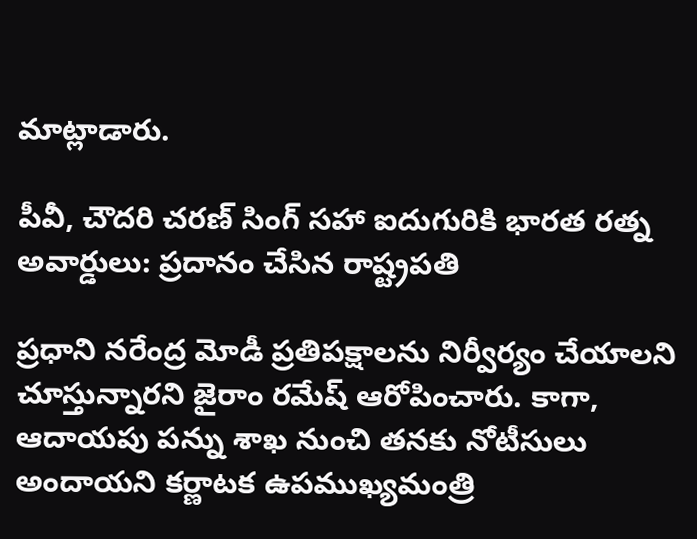మాట్లాడారు.

పీవీ, చౌదరి చరణ్ సింగ్ సహా ఐదుగురికి భారత రత్న అవార్డులు: ప్రదానం చేసిన రాష్ట్రపతి

ప్రధాని నరేంద్ర మోడీ ప్రతిపక్షాలను నిర్వీర్యం చేయాలని చూస్తున్నారని జైరాం రమేష్ ఆరోపించారు. కాగా, ఆదాయపు పన్ను శాఖ నుంచి తనకు నోటీసులు అందాయని కర్ణాటక ఉపముఖ్యమంత్రి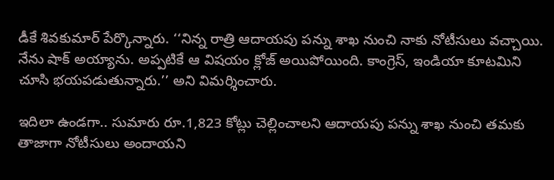డీకే శివకుమార్ పేర్కొన్నారు. ‘‘నిన్న రాత్రి ఆదాయపు పన్ను శాఖ నుంచి నాకు నోటీసులు వచ్చాయి. నేను షాక్ అయ్యాను. అప్పటికే ఆ విషయం క్లోజ్ అయిపోయింది. కాంగ్రెస్, ఇండియా కూటమిని చూసి భయపడుతున్నారు.’’ అని విమర్శించారు.

ఇదిలా ఉండగా.. సుమారు రూ.1,823 కోట్లు చెల్లించాలని ఆదాయపు పన్ను శాఖ నుంచి తమకు తాజాగా నోటీసులు అందాయని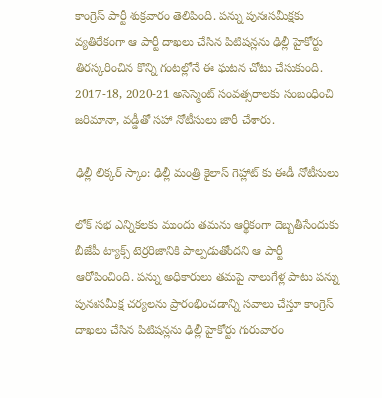కాంగ్రెస్ పార్టీ శుక్రవారం తెలిపింది. పన్ను పునఃసమీక్షకు వ్యతిరేకంగా ఆ పార్టీ దాఖలు చేసిన పిటిషన్లను ఢిల్లీ హైకోర్టు తిరస్కరించిన కొన్ని గంటల్లోనే ఈ ఘటన చోటు చేసుకుంది. 2017-18, 2020-21 అసెస్మెంట్ సంవత్సరాలకు సంబంధించి జరిమానా, వడ్డీతో సహా నోటీసులు జారీ చేశారు.

ఢిల్లీ లిక్కర్ స్కాం: ఢిల్లీ మంత్రి కైలాస్ గెహ్లాట్ కు ఈడీ నోటీసులు

లోక్ సభ ఎన్నికలకు ముందు తమను ఆర్థికంగా దెబ్బతీసేందుకు బీజేపీ ట్యాక్స్ టెర్రరిజానికి పాల్పడుతోందని ఆ పార్టీ ఆరోపించింది. పన్ను అధికారులు తమపై నాలుగేళ్ల పాటు పన్ను పునఃసమీక్ష చర్యలను ప్రారంభించడాన్ని సవాలు చేస్తూ కాంగ్రెస్ దాఖలు చేసిన పిటిషన్లను ఢిల్లీ హైకోర్టు గురువారం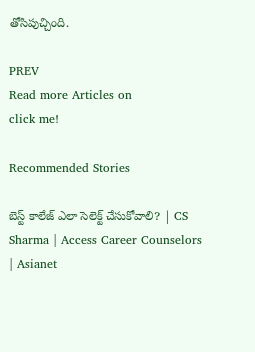తోసిపుచ్చింది.

PREV
Read more Articles on
click me!

Recommended Stories

బెస్ట్ కాలేజ్ ఎలా సెలెక్ట్ చేసుకోవాలి? | CS Sharma | Access Career Counselors | Asianet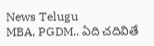News Telugu
MBA, PGDM.. ఏది చదివితే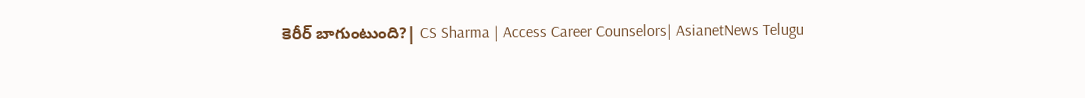కెరీర్ బాగుంటుంది?| CS Sharma | Access Career Counselors| AsianetNews Telugu